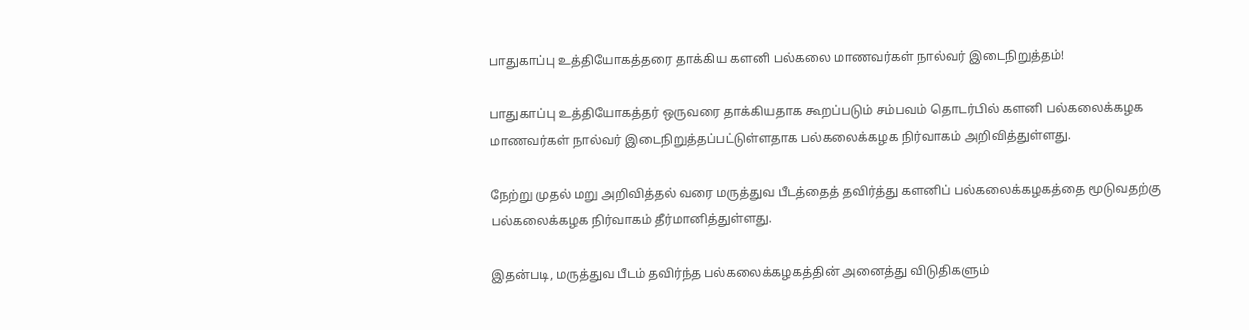பாதுகாப்பு உத்தியோகத்தரை தாக்கிய களனி பல்கலை மாணவர்கள் நால்வர் இடைநிறுத்தம்!

பாதுகாப்பு உத்தியோகத்தர் ஒருவரை தாக்கியதாக கூறப்படும் சம்பவம் தொடர்பில் களனி பல்கலைக்கழக மாணவர்கள் நால்வர் இடைநிறுத்தப்பட்டுள்ளதாக பல்கலைக்கழக நிர்வாகம் அறிவித்துள்ளது.

நேற்று முதல் மறு அறிவித்தல் வரை மருத்துவ பீடத்தைத் தவிர்த்து களனிப் பல்கலைக்கழகத்தை மூடுவதற்கு பல்கலைக்கழக நிர்வாகம் தீர்மானித்துள்ளது.

இதன்படி, மருத்துவ பீடம் தவிர்ந்த பல்கலைக்கழகத்தின் அனைத்து விடுதிகளும்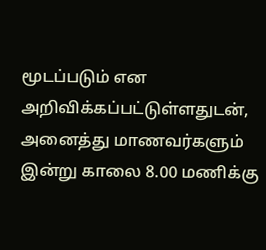மூடப்படும் என அறிவிக்கப்பட்டுள்ளதுடன், அனைத்து மாணவர்களும் இன்று காலை 8.00 மணிக்கு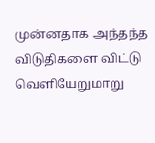முன்னதாக அந்தந்த விடுதிகளை விட்டு வெளியேறுமாறு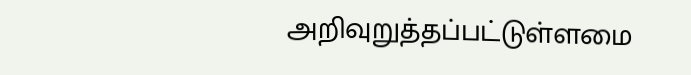அறிவுறுத்தப்பட்டுள்ளமை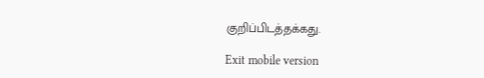குறிப்பிடத்தக்கது.

Exit mobile version